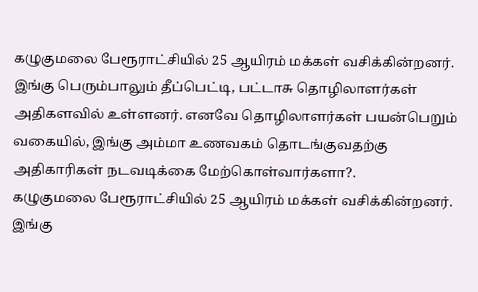கழுகுமலை பேரூராட்சியில் 25 ஆயிரம் மக்கள் வசிக்கின்றனர். இங்கு பெரும்பாலும் தீப்பெட்டி, பட்டாசு தொழிலாளர்கள் அதிகளவில் உள்ளனர். எனவே தொழிலாளர்கள் பயன்பெறும் வகையில், இங்கு அம்மா உணவகம் தொடங்குவதற்கு அதிகாரிகள் நடவடிக்கை மேற்கொள்வார்களா?.
கழுகுமலை பேரூராட்சியில் 25 ஆயிரம் மக்கள் வசிக்கின்றனர். இங்கு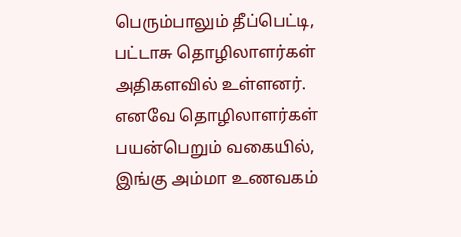பெரும்பாலும் தீப்பெட்டி, பட்டாசு தொழிலாளர்கள் அதிகளவில் உள்ளனர். எனவே தொழிலாளர்கள் பயன்பெறும் வகையில், இங்கு அம்மா உணவகம்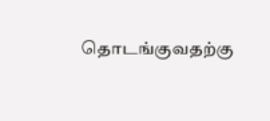தொடங்குவதற்கு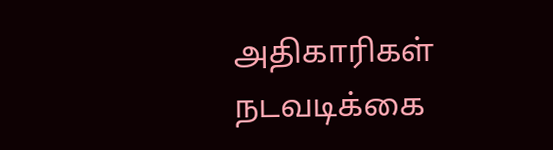அதிகாரிகள் நடவடிக்கை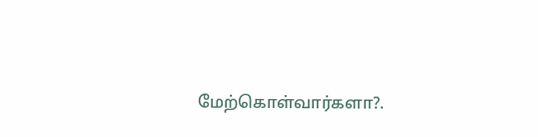மேற்கொள்வார்களா?.